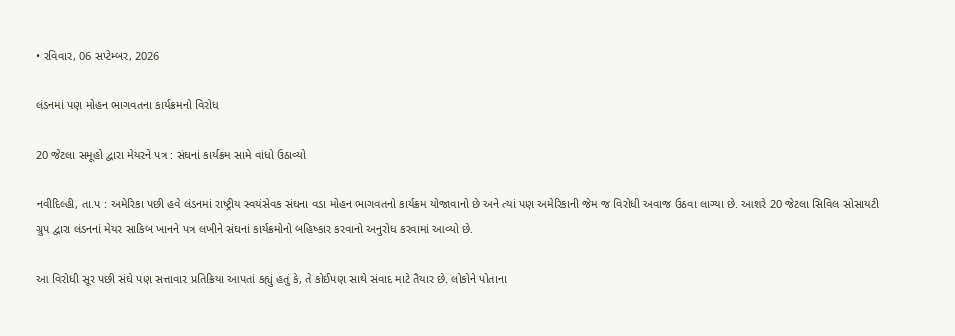• રવિવાર, 06 સપ્ટેમ્બર, 2026

લંડનમાં પણ મોહન ભાગવતના કાર્યક્રમનો વિરોધ

20 જેટલા સમૂહો દ્વારા મેયરને પત્ર : સંઘનાં કાર્યક્રમ સામે વાંધો ઉઠાવ્યો

નવીદિલ્હી, તા.પ : અમેરિકા પછી હવે લંડનમાં રાષ્ટ્રીય સ્વયંસેવક સંઘના વડા મોહન ભાગવતનો કાર્યક્રમ યોજાવાનો છે અને ત્યાં પણ અમેરિકાની જેમ જ વિરોધી અવાજ ઉઠવા લાગ્યા છે. આશરે 20 જેટલા સિવિલ સોસાયટી ગ્રુપ દ્વારા લંડનનાં મેયર સાકિબ ખાનને પત્ર લખીને સંઘનાં કાર્યક્રમોનો બહિષ્કાર કરવાનો અનુરોધ કરવામાં આવ્યો છે.

આ વિરોધી સૂર પછી સંઘે પણ સત્તાવાર પ્રતિક્રિયા આપતાં કહ્યું હતું કે, તે કોઈપણ સાથે સંવાદ માટે તૈયાર છે. લોકોને પોતાના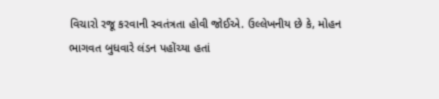વિચારો રજૂ કરવાની સ્વતંત્રતા હોવી જોઈએ. ઉલ્લેખનીય છે કે, મોહન ભાગવત બુધવારે લંડન પહોંચ્યા હતાં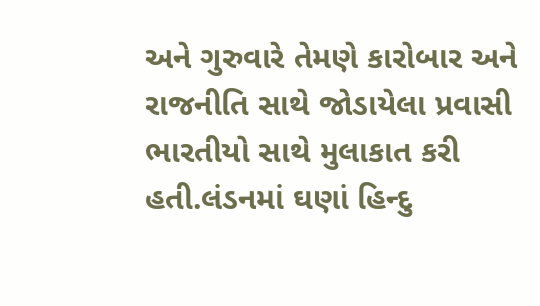અને ગુરુવારે તેમણે કારોબાર અને રાજનીતિ સાથે જોડાયેલા પ્રવાસી ભારતીયો સાથે મુલાકાત કરી હતી.લંડનમાં ઘણાં હિન્દુ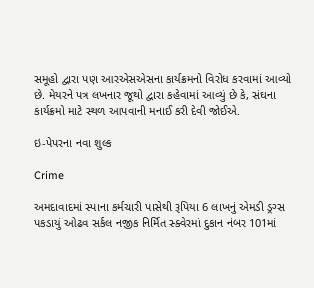સમૂહો દ્વારા પણ આરએસએસના કાર્યક્રમનો વિરોધ કરવામાં આવ્યો છે. મેયરને પત્ર લખનાર જૂથો દ્વારા કહેવામાં આવ્યું છે કે, સંઘના કાર્યક્રમો માટે સ્થળ આપવાની મનાઈ કરી દેવી જોઈએ.

ઇ-પેપરના નવા શુલ્ક

Crime

અમદાવાદમાં સ્પાના કર્મચારી પાસેથી રૂપિયા 6 લાખનું એમડી ડ્રગ્સ પકડાયું ઓઢવ સર્કલ નજીક નિર્મિત સ્ક્વેરમાં દુકાન નંબર 101માં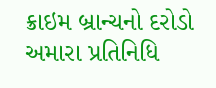ક્રાઇમ બ્રાન્ચનો દરોડો અમારા પ્રતિનિધિ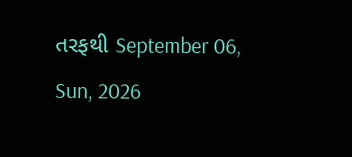તરફથી September 06, Sun, 2026